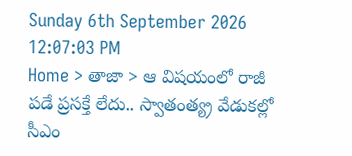Sunday 6th September 2026
12:07:03 PM
Home > తాజా > ఆ విషయంలో రాజీ పడే ప్రసక్తే లేదు.. స్వాతంత్య్ర వేడుకల్లో సీఎం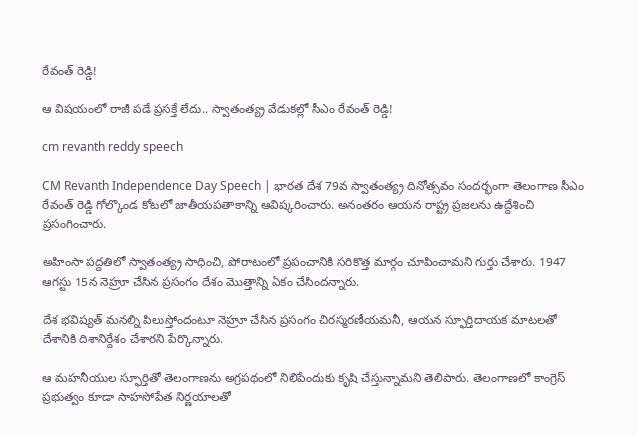రేవంత్ రెడ్డి!

ఆ విషయంలో రాజీ పడే ప్రసక్తే లేదు.. స్వాతంత్య్ర వేడుకల్లో సీఎం రేవంత్ రెడ్డి!

cm revanth reddy speech

CM Revanth Independence Day Speech | భారత దేశ 79వ స్వాతంత్య్ర దినోత్సవం సందర్భంగా తెలంగాణ సీఎం రేవంత్ రెడ్డి గోల్కొండ కోటలో జాతీయపతాకాన్ని ఆవిష్కరించారు. అనంతరం ఆయన రాష్ట్ర ప్రజలను ఉద్దేశించి ప్రసంగించారు.

అహింసా పద్దతిలో స్వాతంత్య్ర సాధించి, పోరాటంలో ప్రపంచానికి సరికొత్త మార్గం చూపించామని గుర్తు చేశారు. 1947 ఆగస్టు 15న నెహ్రూ చేసిన ప్రసంగం దేశం మొత్తాన్ని ఏకం చేసిందన్నారు.

దేశ భవిష్యత్ మనల్ని పిలుస్తోందంటూ నెహ్రూ చేసిన ప్రసంగం చిరస్మరణీయమనీ, ఆయన స్ఫూర్తిదాయక మాటలతో దేశానికి దిశానిర్దేశం చేశారని పేర్కొన్నారు.

ఆ మహనీయుల స్ఫూర్తితో తెలంగాణను అగ్రపథంలో నిలిపేందుకు కృషి చేస్తున్నామని తెలిపారు. తెలంగాణలో కాంగ్రెస్ ప్రభుత్వం కూడా సాహసోపేత నిర్ణయాలతో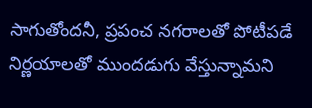సాగుతోందనీ, ప్రపంచ నగరాలతో పోటీపడే నిర్ణయాలతో ముందడుగు వేస్తున్నామని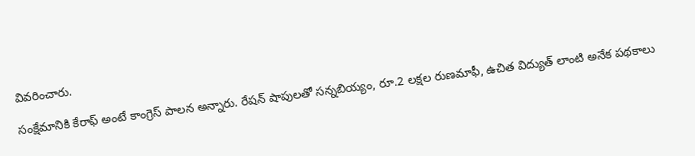వివరించారు.

సంక్షేమానికి కేరాఫ్ అంటే కాంగ్రెస్ పాలన అన్నారు. రేషన్ షాపులతో సన్నబియ్యం, రూ.2 లక్షల రుణమాఫీ, ఉచిత విద్యుత్ లాంటి అనేక పథకాలు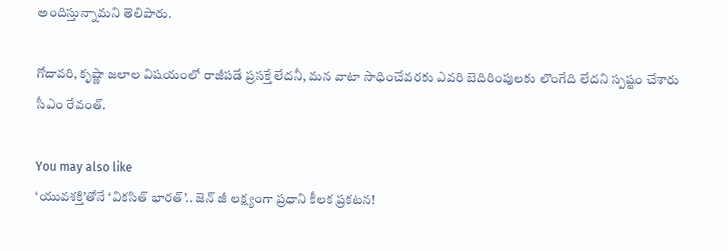అందిస్తున్నామని తెలిపారు.

గోదావరి, కృష్ణా జలాల విషయంలో రాజీపడే ప్రసక్తే లేదనీ, మన వాటా సాధించేవరకు ఎవరి బెదిరింపులకు లొంగేది లేదని స్పష్టం చేశారు సీఎం రేవంత్.

You may also like
‘యువశక్తి’తోనే ‘వికసిత్ భారత్’.. జెన్ జీ లక్ష్యంగా ప్రధాని కీలక ప్రకటన!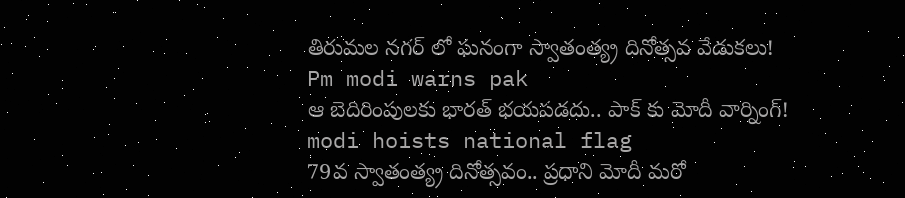తిరుమల నగర్ లో ఘనంగా స్వాతంత్య్ర దినోత్సవ వేడుకలు!
Pm modi warns pak
ఆ బెదిరింపులకు భారత్ భయపడదు.. పాక్ కు మోదీ వార్నింగ్!
modi hoists national flag
79వ స్వాతంత్య్ర దినోత్సవం.. ప్రధాని మోదీ మరో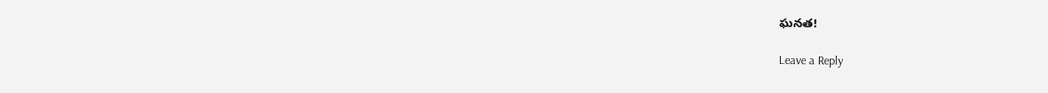ఘనత!

Leave a Reply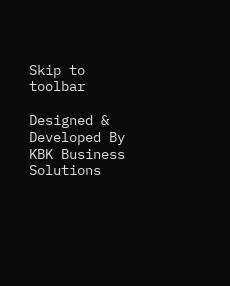Skip to toolbar

Designed & Developed By KBK Business Solutions